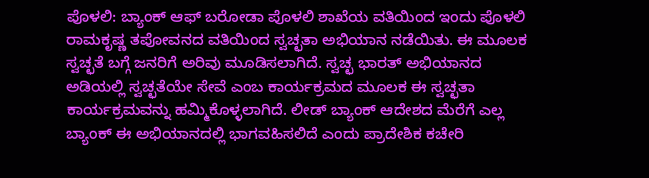ಪೊಳಲಿ: ಬ್ಯಾಂಕ್ ಆಫ್ ಬರೋಡಾ ಪೊಳಲಿ ಶಾಖೆಯ ವತಿಯಿಂದ ಇಂದು ಪೊಳಲಿ ರಾಮಕೃಷ್ಣ ತಪೋವನದ ವತಿಯಿಂದ ಸ್ವಚ್ಛತಾ ಅಭಿಯಾನ ನಡೆಯಿತು. ಈ ಮೂಲಕ ಸ್ವಚ್ಛತೆ ಬಗ್ಗೆ ಜನರಿಗೆ ಅರಿವು ಮೂಡಿಸಲಾಗಿದೆ. ಸ್ವಚ್ಛ ಭಾರತ್ ಅಭಿಯಾನದ ಅಡಿಯಲ್ಲಿ ಸ್ವಚ್ಛತೆಯೇ ಸೇವೆ ಎಂಬ ಕಾರ್ಯಕ್ರಮದ ಮೂಲಕ ಈ ಸ್ವಚ್ಛತಾ ಕಾರ್ಯಕ್ರಮವನ್ನು ಹಮ್ಮಿಕೊಳ್ಳಲಾಗಿದೆ. ಲೀಡ್ ಬ್ಯಾಂಕ್ ಆದೇಶದ ಮೆರೆಗೆ ಎಲ್ಲ ಬ್ಯಾಂಕ್ ಈ ಅಭಿಯಾನದಲ್ಲಿ ಭಾಗವಹಿಸಲಿದೆ ಎಂದು ಪ್ರಾದೇಶಿಕ ಕಚೇರಿ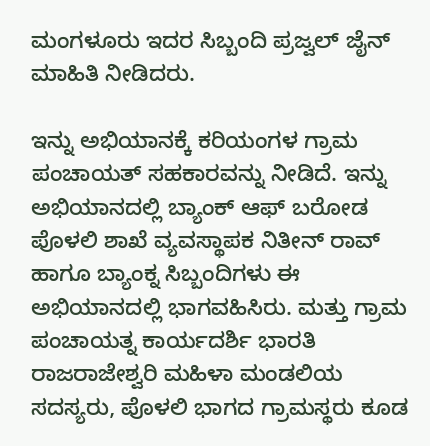ಮಂಗಳೂರು ಇದರ ಸಿಬ್ಬಂದಿ ಪ್ರಜ್ವಲ್ ಜೈನ್ ಮಾಹಿತಿ ನೀಡಿದರು.

ಇನ್ನು ಅಭಿಯಾನಕ್ಕೆ ಕರಿಯಂಗಳ ಗ್ರಾಮ ಪಂಚಾಯತ್ ಸಹಕಾರವನ್ನು ನೀಡಿದೆ. ಇನ್ನು ಅಭಿಯಾನದಲ್ಲಿ ಬ್ಯಾಂಕ್ ಆಫ್ ಬರೋಡ ಪೊಳಲಿ ಶಾಖೆ ವ್ಯವಸ್ಥಾಪಕ ನಿತೀನ್ ರಾವ್ ಹಾಗೂ ಬ್ಯಾಂಕ್ನ ಸಿಬ್ಬಂದಿಗಳು ಈ ಅಭಿಯಾನದಲ್ಲಿ ಭಾಗವಹಿಸಿರು. ಮತ್ತು ಗ್ರಾಮ ಪಂಚಾಯತ್ನ ಕಾರ್ಯದರ್ಶಿ ಭಾರತಿ ರಾಜರಾಜೇಶ್ವರಿ ಮಹಿಳಾ ಮಂಡಲಿಯ ಸದಸ್ಯರು, ಪೊಳಲಿ ಭಾಗದ ಗ್ರಾಮಸ್ಥರು ಕೂಡ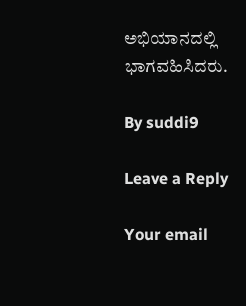ಅಭಿಯಾನದಲ್ಲಿ ಭಾಗವಹಿಸಿದರು.

By suddi9

Leave a Reply

Your email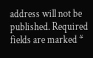address will not be published. Required fields are marked *